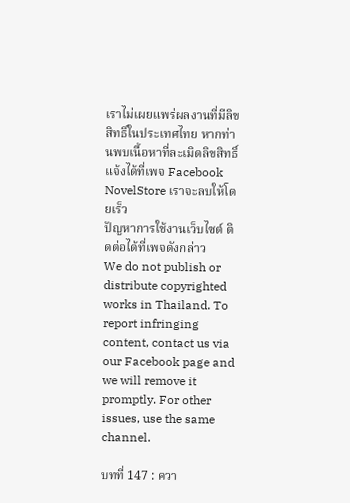เราไม่เผยแพร่ผลงานที่มีลิขสิทธิ์ในประเทศไทย หากท่านพบเนื้อหาที่ละเมิดลิขสิทธิ์ แจ้งได้ที่เพจ Facebook NovelStore เราจะลบให้โดยเร็ว
ปัญหาการใช้งานเว็บไซต์ ติดต่อได้ที่เพจดังกล่าว
We do not publish or distribute copyrighted works in Thailand. To report infringing content, contact us via our Facebook page and we will remove it promptly. For other issues, use the same channel.

บทที่ 147 : ควา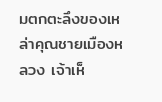มตกตะลึงของเหล่าคุณชายเมืองหลวง เจ้าเห็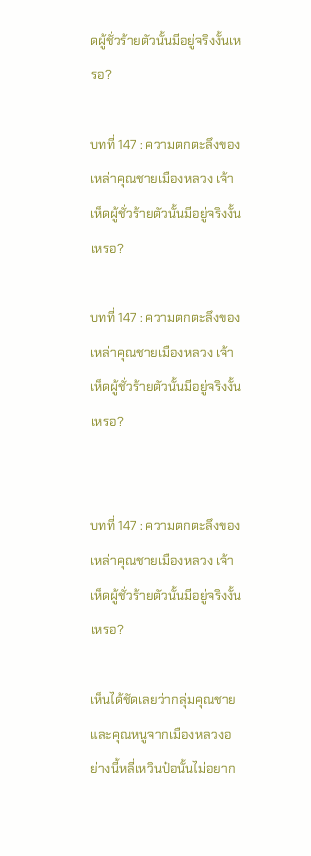ดผู้ชั่วร้ายตัวนั้นมีอยู่จริงงั้นเหรอ?

บทที่ 147 : ความตกตะลึงของเหล่าคุณชายเมืองหลวง เจ้าเห็ดผู้ชั่วร้ายตัวนั้นมีอยู่จริงงั้นเหรอ?

บทที่ 147 : ความตกตะลึงของเหล่าคุณชายเมืองหลวง เจ้าเห็ดผู้ชั่วร้ายตัวนั้นมีอยู่จริงงั้นเหรอ?


บทที่ 147 : ความตกตะลึงของเหล่าคุณชายเมืองหลวง เจ้าเห็ดผู้ชั่วร้ายตัวนั้นมีอยู่จริงงั้นเหรอ?

เห็นได้ชัดเลยว่ากลุ่มคุณชายและคุณหนูจากเมืองหลวงอย่างนี้หลี่เหวินป๋อนั้นไม่อยาก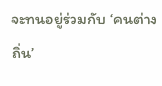จะทนอยู่ร่วมกับ ‘คนต่างถิ่น’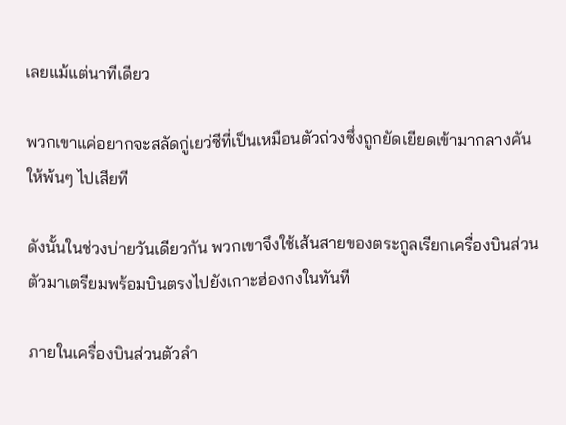เลยแม้แต่นาทีเดียว

พวกเขาแค่อยากจะสลัดกู่เยว่ซีที่เป็นเหมือนตัวถ่วงซึ่งถูกยัดเยียดเข้ามากลางคันให้พ้นๆ ไปเสียที

ดังนั้นในช่วงบ่ายวันเดียวกัน พวกเขาจึงใช้เส้นสายของตระกูลเรียกเครื่องบินส่วนตัวมาเตรียมพร้อมบินตรงไปยังเกาะฮ่องกงในทันที

ภายในเครื่องบินส่วนตัวลำ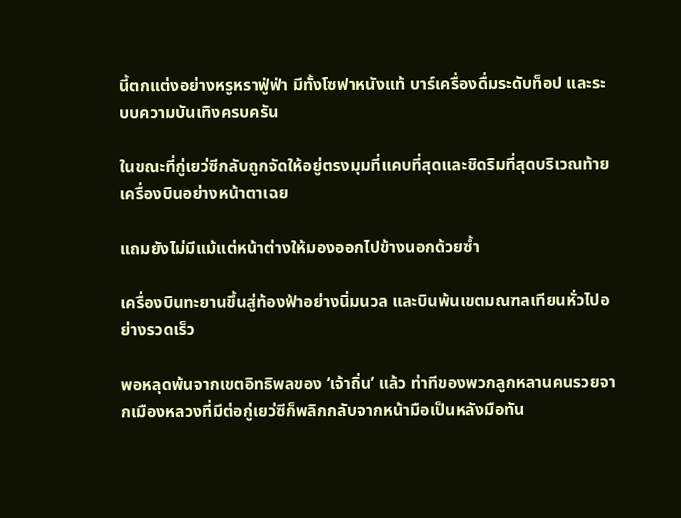นี้ตกแต่งอย่างหรูหราฟู่ฟ่า มีทั้งโซฟาหนังแท้ บาร์เครื่องดื่มระดับท็อป และระบบความบันเทิงครบครัน

ในขณะที่กู่เยว่ซีกลับถูกจัดให้อยู่ตรงมุมที่แคบที่สุดและชิดริมที่สุดบริเวณท้ายเครื่องบินอย่างหน้าตาเฉย

แถมยังไม่มีแม้แต่หน้าต่างให้มองออกไปข้างนอกด้วยซ้ำ

เครื่องบินทะยานขึ้นสู่ท้องฟ้าอย่างนิ่มนวล และบินพ้นเขตมณฑลเทียนหั่วไปอย่างรวดเร็ว

พอหลุดพ้นจากเขตอิทธิพลของ ‘เจ้าถิ่น’ แล้ว ท่าทีของพวกลูกหลานคนรวยจากเมืองหลวงที่มีต่อกู่เยว่ซีก็พลิกกลับจากหน้ามือเป็นหลังมือทัน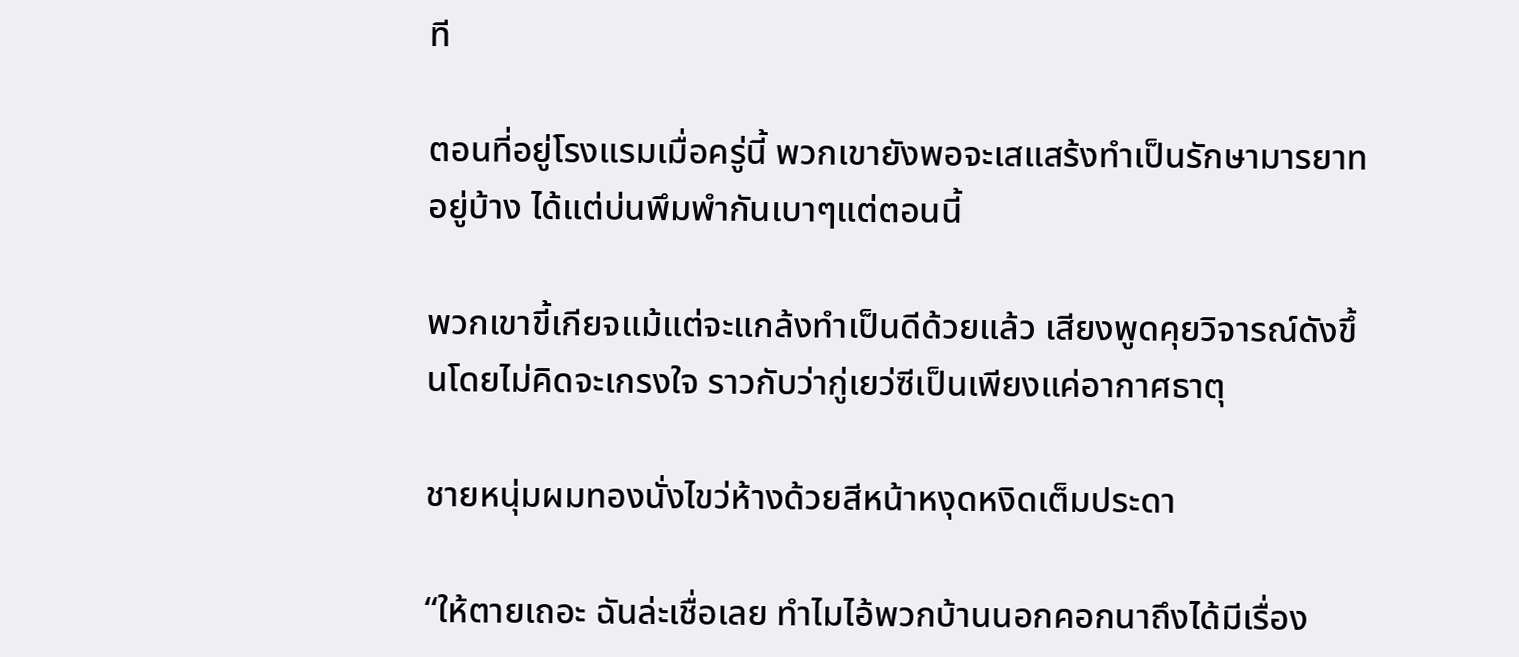ที

ตอนที่อยู่โรงแรมเมื่อครู่นี้ พวกเขายังพอจะเสแสร้งทำเป็นรักษามารยาทอยู่บ้าง ได้แต่บ่นพึมพำกันเบาๆแต่ตอนนี้

พวกเขาขี้เกียจแม้แต่จะแกล้งทำเป็นดีด้วยแล้ว เสียงพูดคุยวิจารณ์ดังขึ้นโดยไม่คิดจะเกรงใจ ราวกับว่ากู่เยว่ซีเป็นเพียงแค่อากาศธาตุ

ชายหนุ่มผมทองนั่งไขว่ห้างด้วยสีหน้าหงุดหงิดเต็มประดา

“ให้ตายเถอะ ฉันล่ะเชื่อเลย ทำไมไอ้พวกบ้านนอกคอกนาถึงได้มีเรื่อง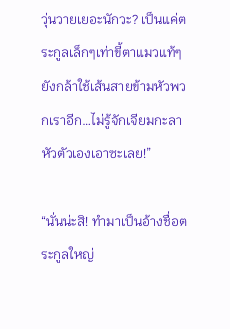วุ่นวายเยอะนักวะ? เป็นแค่ตระกูลเล็กๆเท่าขี้ตาแมวแท้ๆยังกล้าใช้เส้นสายข้ามหัวพวกเราอีก…ไม่รู้จักเจียมกะลาหัวตัวเองเอาซะเลย!”

“นั่นน่ะสิ! ทำมาเป็นอ้างชื่อตระกูลใหญ่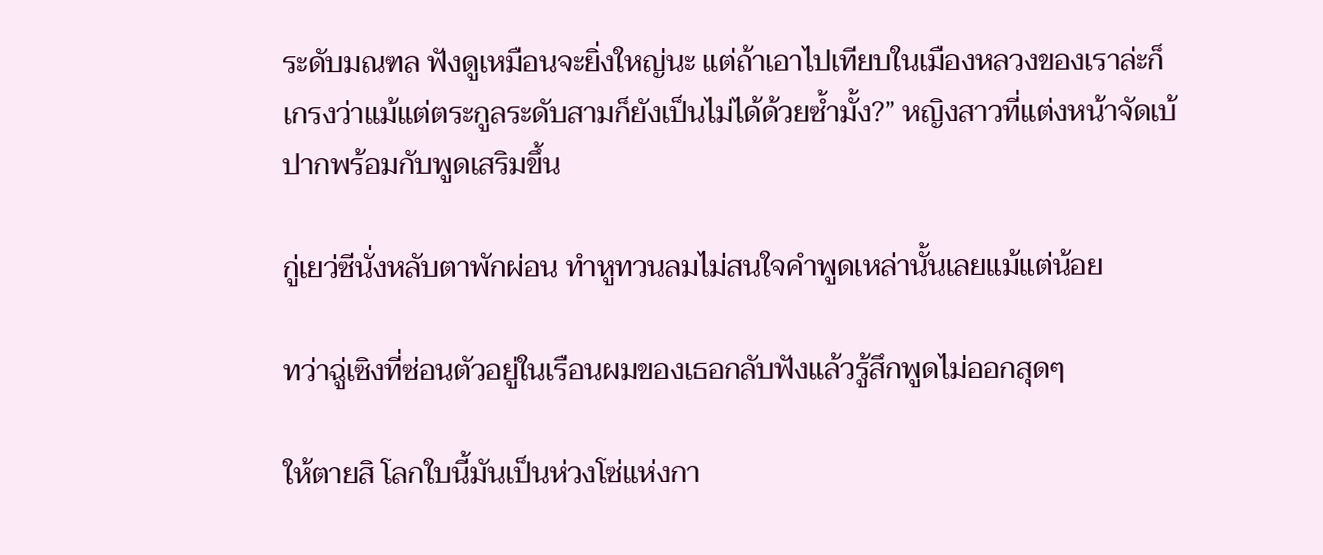ระดับมณฑล ฟังดูเหมือนจะยิ่งใหญ่นะ แต่ถ้าเอาไปเทียบในเมืองหลวงของเราล่ะก็ เกรงว่าแม้แต่ตระกูลระดับสามก็ยังเป็นไม่ได้ด้วยซ้ำมั้ง?” หญิงสาวที่แต่งหน้าจัดเบ้ปากพร้อมกับพูดเสริมขึ้น

กู่เยว่ซีนั่งหลับตาพักผ่อน ทำหูทวนลมไม่สนใจคำพูดเหล่านั้นเลยแม้แต่น้อย

ทว่าฉู่เซิงที่ซ่อนตัวอยู่ในเรือนผมของเธอกลับฟังแล้วรู้สึกพูดไม่ออกสุดๆ

ให้ตายสิ โลกใบนี้มันเป็นห่วงโซ่แห่งกา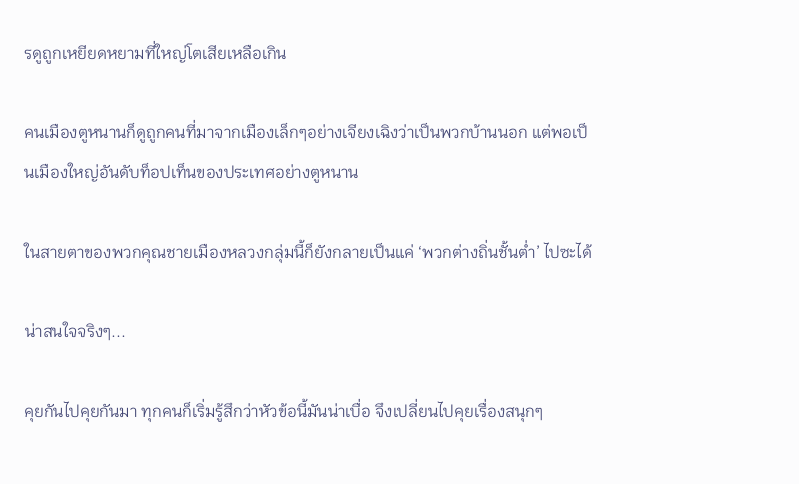รดูถูกเหยียดหยามที่ใหญ่โตเสียเหลือเกิน

คนเมืองตูหนานก็ดูถูกคนที่มาจากเมืองเล็กๆอย่างเจียงเฉิงว่าเป็นพวกบ้านนอก แต่พอเป็นเมืองใหญ่อันดับท็อปเท็นของประเทศอย่างตูหนาน

ในสายตาของพวกคุณชายเมืองหลวงกลุ่มนี้ก็ยังกลายเป็นแค่ ‘พวกต่างถิ่นชั้นต่ำ’ ไปซะได้

น่าสนใจจริงๆ...

คุยกันไปคุยกันมา ทุกคนก็เริ่มรู้สึกว่าหัวข้อนี้มันน่าเบื่อ จึงเปลี่ยนไปคุยเรื่องสนุกๆ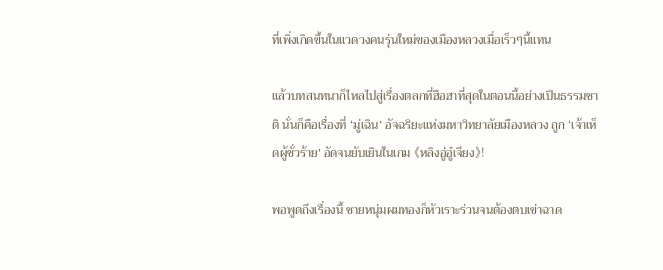ที่เพิ่งเกิดขึ้นในแวดวงคนรุ่นใหม่ของเมืองหลวงเมื่อเร็วๆนี้แทน

แล้วบทสนทนาก็ไหลไปสู่เรื่องตลกที่ฮือฮาที่สุดในตอนนี้อย่างเป็นธรรมชาติ นั่นก็คือเรื่องที่ ‘มู่เฉิน’ อัจฉริยะแห่งมหาวิทยาลัยเมืองหลวง ถูก ‘เจ้าเห็ดผู้ชั่วร้าย’ อัดจนยับเยินในเกม 《หลิงอู่อู๋เจียง》!

พอพูดถึงเรื่องนี้ ชายหนุ่มผมทองก็หัวเราะร่วนจนต้องตบเข่าฉาด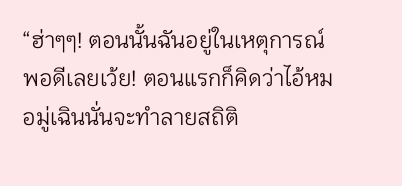“ฮ่าๆๆ! ตอนนั้นฉันอยู่ในเหตุการณ์พอดีเลยเว้ย! ตอนแรกก็คิดว่าไอ้หมอมู่เฉินนั่นจะทำลายสถิติ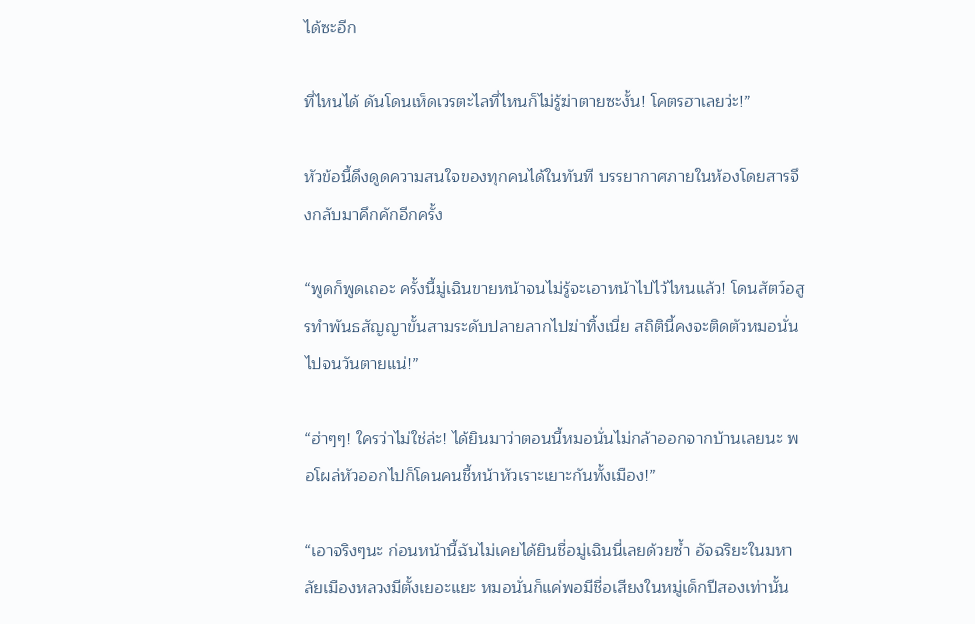ได้ซะอีก

ที่ไหนได้ ดันโดนเห็ดเวรตะไลที่ไหนก็ไม่รู้ฆ่าตายซะงั้น! โคตรฮาเลยว่ะ!”

หัวข้อนี้ดึงดูดความสนใจของทุกคนได้ในทันที บรรยากาศภายในห้องโดยสารจึงกลับมาคึกคักอีกครั้ง

“พูดก็พูดเถอะ ครั้งนี้มู่เฉินขายหน้าจนไม่รู้จะเอาหน้าไปไว้ไหนแล้ว! โดนสัตว์อสูรทำพันธสัญญาขั้นสามระดับปลายลากไปฆ่าทิ้งเนี่ย สถิตินี้คงจะติดตัวหมอนั่นไปจนวันตายแน่!”

“ฮ่าๆๆ! ใครว่าไม่ใช่ล่ะ! ได้ยินมาว่าตอนนี้หมอนั่นไม่กล้าออกจากบ้านเลยนะ พอโผล่หัวออกไปก็โดนคนชี้หน้าหัวเราะเยาะกันทั้งเมือง!”

“เอาจริงๆนะ ก่อนหน้านี้ฉันไม่เคยได้ยินชื่อมู่เฉินนี่เลยด้วยซ้ำ อัจฉริยะในมหาลัยเมืองหลวงมีตั้งเยอะแยะ หมอนั่นก็แค่พอมีชื่อเสียงในหมู่เด็กปีสองเท่านั้น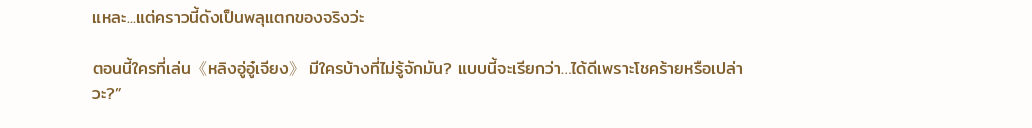แหละ...แต่คราวนี้ดังเป็นพลุแตกของจริงว่ะ

ตอนนี้ใครที่เล่น《หลิงอู่อู๋เจียง》 มีใครบ้างที่ไม่รู้จักมัน? แบบนี้จะเรียกว่า…ได้ดีเพราะโชคร้ายหรือเปล่าวะ?”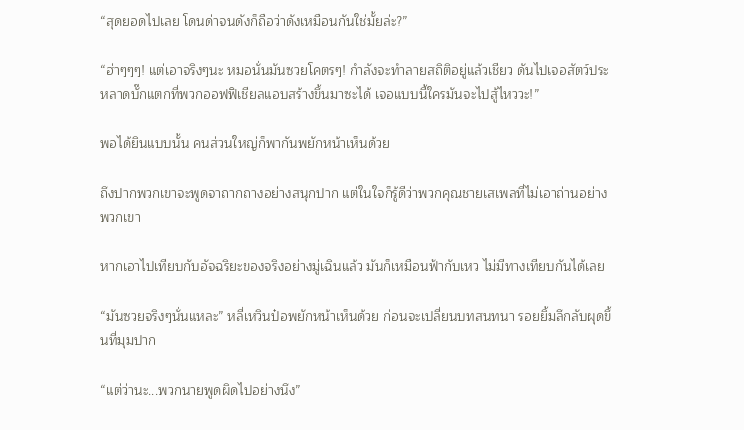“สุดยอดไปเลย โดนด่าจนดังก็ถือว่าดังเหมือนกันใช่มั้ยล่ะ?”

“ฮ่าๆๆๆ! แต่เอาจริงๆนะ หมอนั่นมันซวยโคตรๆ! กำลังจะทำลายสถิติอยู่แล้วเชียว ดันไปเจอสัตว์ประหลาดบั๊กแตกที่พวกออฟฟิเชียลแอบสร้างขึ้นมาซะได้ เจอแบบนี้ใครมันจะไปสู้ไหววะ!”

พอได้ยินแบบนั้น คนส่วนใหญ่ก็พากันพยักหน้าเห็นด้วย

ถึงปากพวกเขาจะพูดจาถากถางอย่างสนุกปาก แต่ในใจก็รู้ดีว่าพวกคุณชายเสเพลที่ไม่เอาถ่านอย่างพวกเขา

หากเอาไปเทียบกับอัจฉริยะของจริงอย่างมู่เฉินแล้ว มันก็เหมือนฟ้ากับเหว ไม่มีทางเทียบกันได้เลย

“มันซวยจริงๆนั่นแหละ” หลี่เหวินป๋อพยักหน้าเห็นด้วย ก่อนจะเปลี่ยนบทสนทนา รอยยิ้มลึกลับผุดขึ้นที่มุมปาก

“แต่ว่านะ...พวกนายพูดผิดไปอย่างนึง”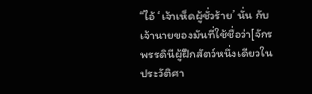“ไอ้ ‘เจ้าเห็ดผู้ชั่วร้าย’ นั่น กับเจ้านายของมันที่ใช้ชื่อว่า[จักรพรรดินีผู้ฝึกสัตว์หนึ่งเดียวในประวัติศา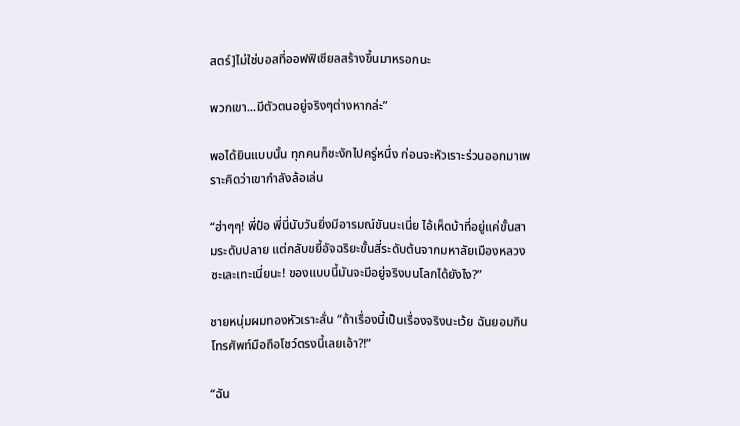สตร์]ไม่ใช่บอสที่ออฟฟิเชียลสร้างขึ้นมาหรอกนะ

พวกเขา...มีตัวตนอยู่จริงๆต่างหากล่ะ”

พอได้ยินแบบนั้น ทุกคนก็ชะงักไปครู่หนึ่ง ก่อนจะหัวเราะร่วนออกมาเพราะคิดว่าเขากำลังล้อเล่น

“ฮ่าๆๆ! พี่ป๋อ พี่นี่นับวันยิ่งมีอารมณ์ขันนะเนี่ย ไอ้เห็ดบ้าที่อยู่แค่ขั้นสามระดับปลาย แต่กลับขยี้อัจฉริยะขั้นสี่ระดับต้นจากมหาลัยเมืองหลวงซะเละเทะเนี่ยนะ! ของแบบนี้มันจะมีอยู่จริงบนโลกได้ยังไง?”

ชายหนุ่มผมทองหัวเราะลั่น “ถ้าเรื่องนี้เป็นเรื่องจริงนะเว้ย ฉันยอมกินโทรศัพท์มือถือโชว์ตรงนี้เลยเอ้า?!”

“ฉัน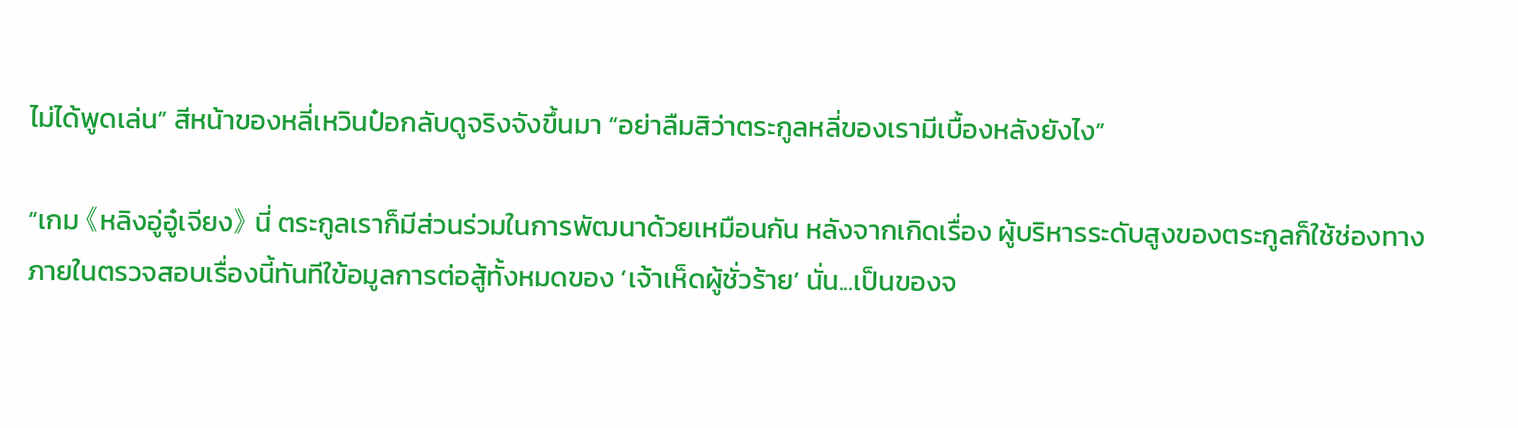ไม่ได้พูดเล่น” สีหน้าของหลี่เหวินป๋อกลับดูจริงจังขึ้นมา “อย่าลืมสิว่าตระกูลหลี่ของเรามีเบื้องหลังยังไง”

“เกม 《หลิงอู่อู๋เจียง》 นี่ ตระกูลเราก็มีส่วนร่วมในการพัฒนาด้วยเหมือนกัน หลังจากเกิดเรื่อง ผู้บริหารระดับสูงของตระกูลก็ใช้ช่องทางภายในตรวจสอบเรื่องนี้ทันทีใข้อมูลการต่อสู้ทั้งหมดของ ‘เจ้าเห็ดผู้ชั่วร้าย’ นั่น...เป็นของจ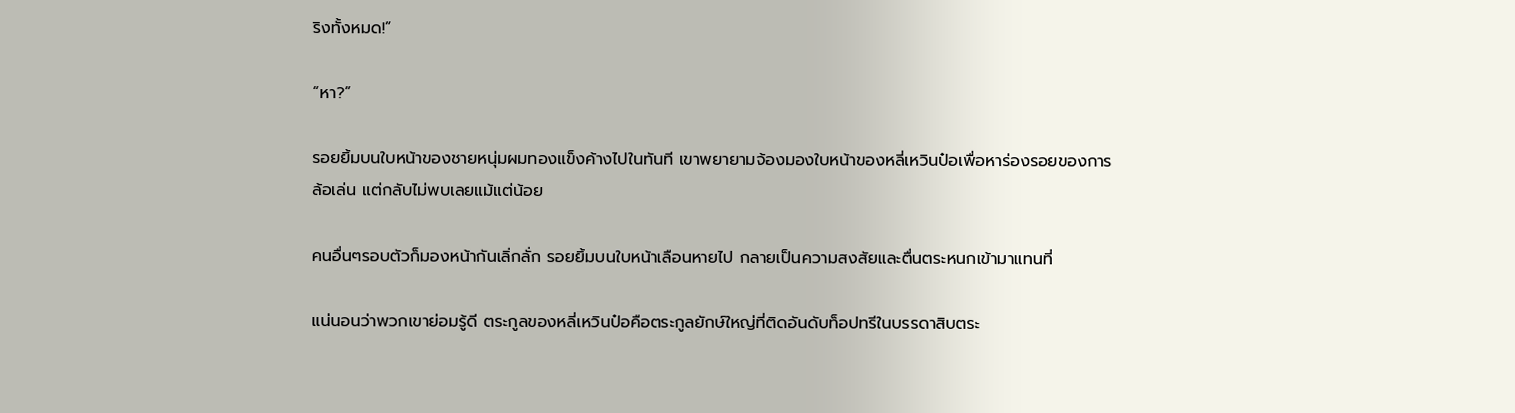ริงทั้งหมด!”

“หา?”

รอยยิ้มบนใบหน้าของชายหนุ่มผมทองแข็งค้างไปในทันที เขาพยายามจ้องมองใบหน้าของหลี่เหวินป๋อเพื่อหาร่องรอยของการล้อเล่น แต่กลับไม่พบเลยแม้แต่น้อย

คนอื่นๆรอบตัวก็มองหน้ากันเลิ่กลั่ก รอยยิ้มบนใบหน้าเลือนหายไป กลายเป็นความสงสัยและตื่นตระหนกเข้ามาแทนที่

แน่นอนว่าพวกเขาย่อมรู้ดี ตระกูลของหลี่เหวินป๋อคือตระกูลยักษ์ใหญ่ที่ติดอันดับท็อปทรีในบรรดาสิบตระ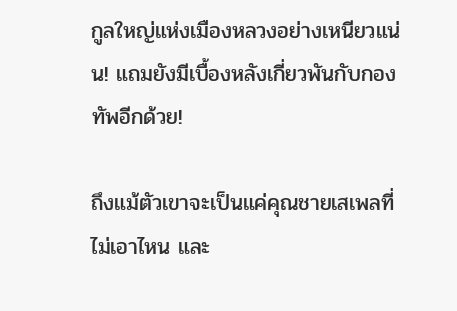กูลใหญ่แห่งเมืองหลวงอย่างเหนียวแน่น! แถมยังมีเบื้องหลังเกี่ยวพันกับกองทัพอีกด้วย!

ถึงแม้ตัวเขาจะเป็นแค่คุณชายเสเพลที่ไม่เอาไหน และ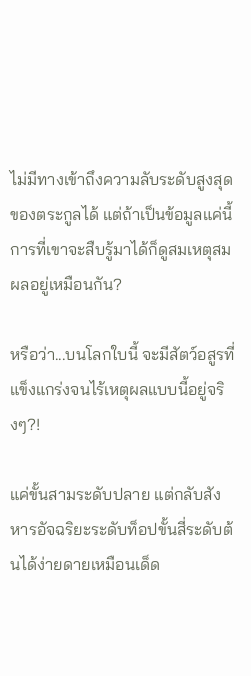ไม่มีทางเข้าถึงความลับระดับสูงสุดของตระกูลได้ แต่ถ้าเป็นข้อมูลแค่นี้ การที่เขาจะสืบรู้มาได้ก็ดูสมเหตุสมผลอยู่เหมือนกัน?

หรือว่า...บนโลกใบนี้ จะมีสัตว์อสูรที่แข็งแกร่งจนไร้เหตุผลแบบนี้อยู่จริงๆ?!

แค่ขั้นสามระดับปลาย แต่กลับสังหารอัจฉริยะระดับท็อปขั้นสี่ระดับต้นได้ง่ายดายเหมือนเด็ด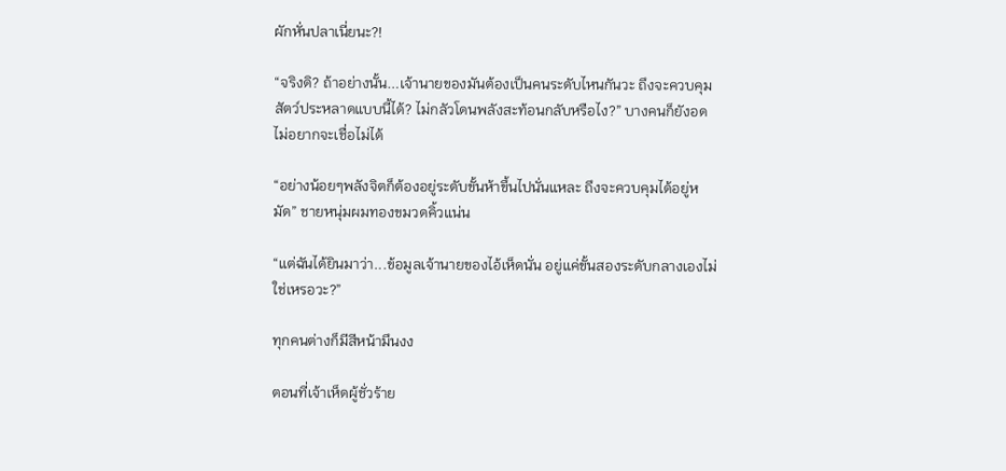ผักหั่นปลาเนี่ยนะ?!

“จริงดิ? ถ้าอย่างนั้น...เจ้านายของมันต้องเป็นคนระดับไหนกันวะ ถึงจะควบคุมสัตว์ประหลาดแบบนี้ได้? ไม่กลัวโดนพลังสะท้อนกลับหรือไง?” บางคนก็ยังอดไม่อยากจะเชื่อไม่ได้

“อย่างน้อยๆพลังจิตก็ต้องอยู่ระดับขั้นห้าขึ้นไปนั่นแหละ ถึงจะควบคุมได้อยู่หมัด” ชายหนุ่มผมทองขมวดคิ้วแน่น

“แต่ฉันได้ยินมาว่า...ข้อมูลเจ้านายของไอ้เห็ดนั่น อยู่แค่ขั้นสองระดับกลางเองไม่ใช่เหรอวะ?”

ทุกคนต่างก็มีสีหน้ามึนงง

ตอนที่เจ้าเห็ดผู้ชั่วร้าย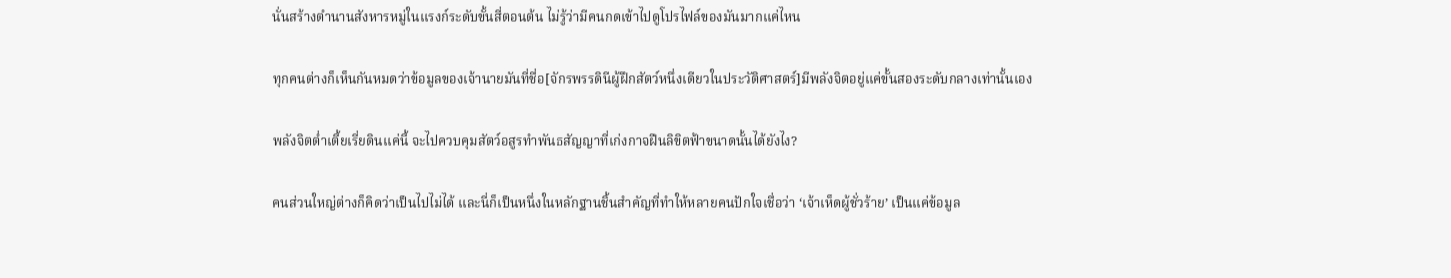นั่นสร้างตำนานสังหารหมู่ในแรงก์ระดับขั้นสี่ตอนต้น ไม่รู้ว่ามีคนกดเข้าไปดูโปรไฟล์ของมันมากแค่ไหน

ทุกคนต่างก็เห็นกันหมดว่าข้อมูลของเจ้านายมันที่ชื่อ[จักรพรรดินีผู้ฝึกสัตว์หนึ่งเดียวในประวัติศาสตร์]มีพลังจิตอยู่แค่ขั้นสองระดับกลางเท่านั้นเอง

พลังจิตต่ำเตี้ยเรี่ยดินแค่นี้ จะไปควบคุมสัตว์อสูรทำพันธสัญญาที่เก่งกาจฝืนลิขิตฟ้าขนาดนั้นได้ยังไง?

คนส่วนใหญ่ต่างก็คิดว่าเป็นไปไม่ได้ และนี่ก็เป็นหนึ่งในหลักฐานชิ้นสำคัญที่ทำให้หลายคนปักใจเชื่อว่า ‘เจ้าเห็ดผู้ชั่วร้าย’ เป็นแค่ข้อมูล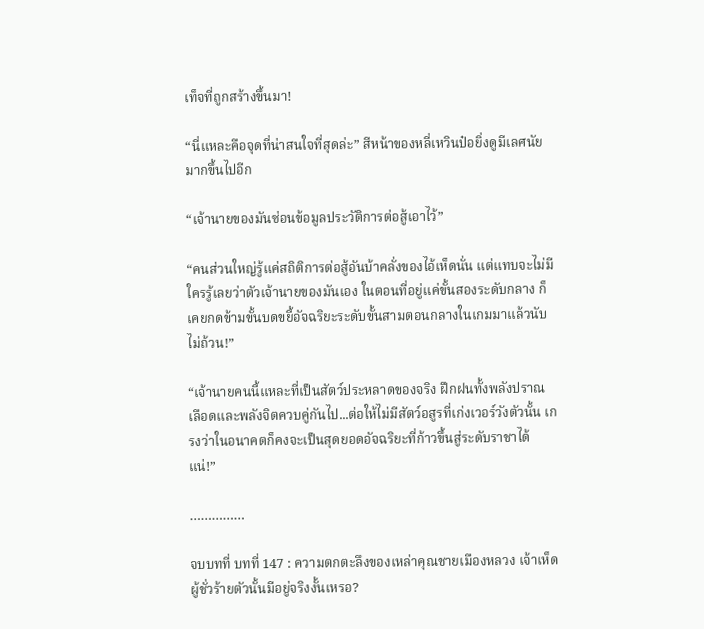เท็จที่ถูกสร้างขึ้นมา!

“นี่แหละคือจุดที่น่าสนใจที่สุดล่ะ” สีหน้าของหลี่เหวินป๋อยิ่งดูมีเลศนัยมากขึ้นไปอีก

“เจ้านายของมันซ่อนข้อมูลประวัติการต่อสู้เอาไว้”

“คนส่วนใหญ่รู้แค่สถิติการต่อสู้อันบ้าคลั่งของไอ้เห็ดนั่น แต่แทบจะไม่มีใครรู้เลยว่าตัวเจ้านายของมันเอง ในตอนที่อยู่แค่ขั้นสองระดับกลาง ก็เคยกดข้ามขั้นบดขยี้อัจฉริยะระดับขั้นสามตอนกลางในเกมมาแล้วนับไม่ถ้วน!”

“เจ้านายคนนี้แหละที่เป็นสัตว์ประหลาดของจริง ฝึกฝนทั้งพลังปราณเลือดและพลังจิตควบคู่กันไป...ต่อให้ไม่มีสัตว์อสูรที่เก่งเวอร์วังตัวนั้น เกรงว่าในอนาคตก็คงจะเป็นสุดยอดอัจฉริยะที่ก้าวขึ้นสู่ระดับราชาได้แน่!”

……………

จบบทที่ บทที่ 147 : ความตกตะลึงของเหล่าคุณชายเมืองหลวง เจ้าเห็ดผู้ชั่วร้ายตัวนั้นมีอยู่จริงงั้นเหรอ?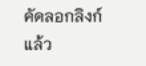คัดลอกลิงก์แล้ว